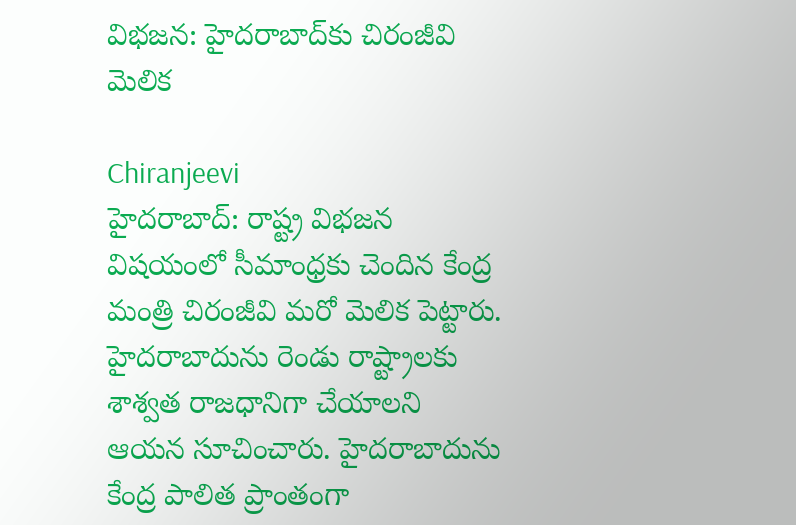విభజన: హైదరాబాద్‌కు చిరంజీవి మెలిక

Chiranjeevi
హైదరాబాద్: రాష్ట్ర విభజన విషయంలో సీమాంధ్రకు చెందిన కేంద్ర మంత్రి చిరంజీవి మరో మెలిక పెట్టారు. హైదరాబాదును రెండు రాష్ట్రాలకు శాశ్వత రాజధానిగా చేయాలని ఆయన సూచించారు. హైదరాబాదును కేంద్ర పాలిత ప్రాంతంగా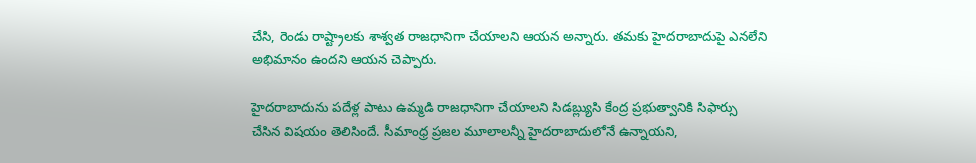చేసి, రెండు రాష్ట్రాలకు శాశ్వత రాజధానిగా చేయాలని ఆయన అన్నారు. తమకు హైదరాబాదుపై ఎనలేని అభిమానం ఉందని ఆయన చెప్పారు.

హైదరాబాదును పదేళ్ల పాటు ఉమ్మడి రాజధానిగా చేయాలని సిడబ్ల్యుసి కేంద్ర ప్రభుత్వానికి సిఫార్సు చేసిన విషయం తెలిసిందే. సీమాంధ్ర ప్రజల మూలాలన్నీ హైదరాబాదులోనే ఉన్నాయని,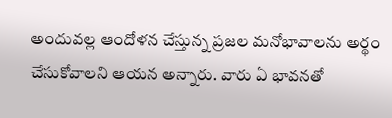అందువల్ల ఆందోళన చేస్తున్న ప్రజల మనోభావాలను అర్థం చేసుకోవాలని ఆయన అన్నారు. వారు ఏ భావనతో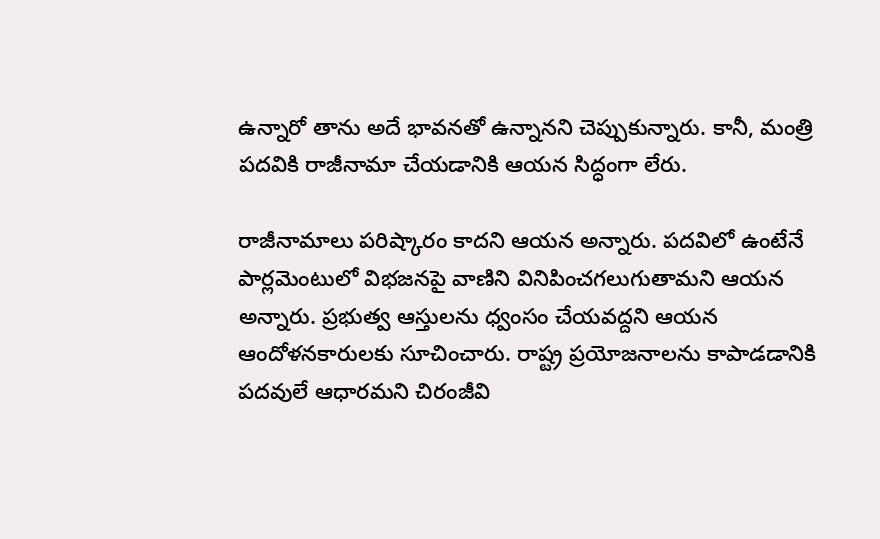ఉన్నారో తాను అదే భావనతో ఉన్నానని చెప్పుకున్నారు. కానీ, మంత్రి పదవికి రాజీనామా చేయడానికి ఆయన సిద్ధంగా లేరు.

రాజీనామాలు పరిష్కారం కాదని ఆయన అన్నారు. పదవిలో ఉంటేనే పార్లమెంటులో విభజనపై వాణిని వినిపించగలుగుతామని ఆయన అన్నారు. ప్రభుత్వ ఆస్తులను ధ్వంసం చేయవద్దని ఆయన ఆందోళనకారులకు సూచించారు. రాష్ట్ర ప్రయోజనాలను కాపాడడానికి పదవులే ఆధారమని చిరంజీవి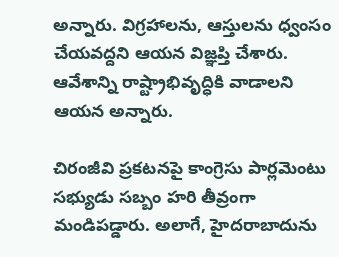అన్నారు. విగ్రహాలను, ఆస్తులను ధ్వంసం చేయవద్దని ఆయన విజ్ఞప్తి చేశారు. ఆవేశాన్ని రాష్ట్రాభివృద్ధికి వాడాలని ఆయన అన్నారు.

చిరంజీవి ప్రకటనపై కాంగ్రెసు పార్లమెంటు సభ్యుడు సబ్బం హరి తీవ్రంగా మండిపడ్డారు. అలాగే, హైదరాబాదును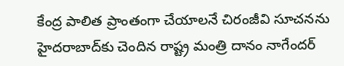కేంద్ర పాలిత ప్రాంతంగా చేయాలనే చిరంజీవి సూచనను హైదరాబాద్‌కు చెందిన రాష్ట్ర మంత్రి దానం నాగేందర్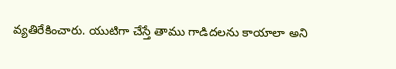వ్యతిరేకించారు. యుటిగా చేస్తే తాము గాడిదలను కాయాలా అని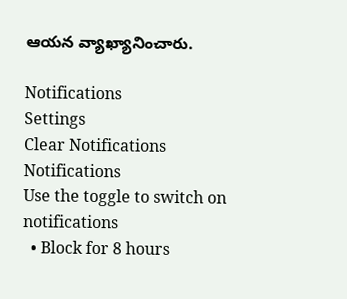ఆయన వ్యాఖ్యానించారు.

Notifications
Settings
Clear Notifications
Notifications
Use the toggle to switch on notifications
  • Block for 8 hours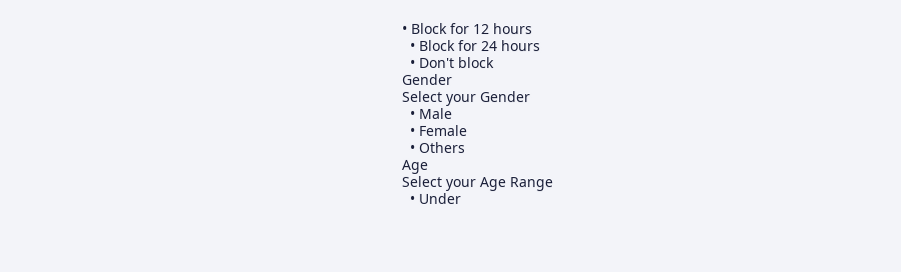• Block for 12 hours
  • Block for 24 hours
  • Don't block
Gender
Select your Gender
  • Male
  • Female
  • Others
Age
Select your Age Range
  • Under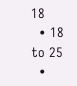18
  • 18 to 25
  •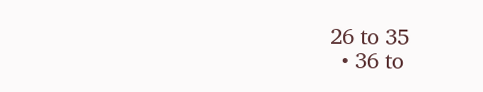26 to 35
  • 36 to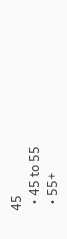45
  • 45 to 55
  • 55+